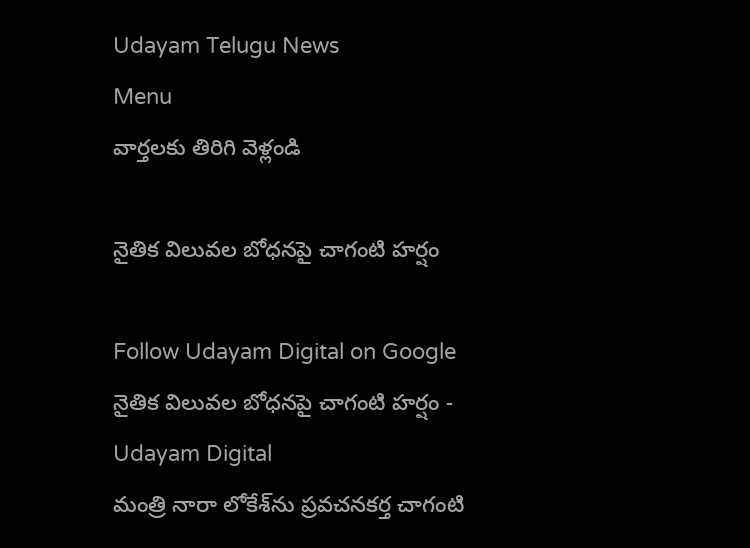Udayam Telugu News
Menu
వార్తలకు తిరిగి వెళ్లండి

నైతిక విలువల బోధనపై చాగంటి హర్షం

Follow Udayam Digital on Google
నైతిక విలువల బోధనపై చాగంటి హర్షం - Udayam Digital
మంత్రి నారా లోకేశ్‌ను ప్రవచనకర్త చాగంటి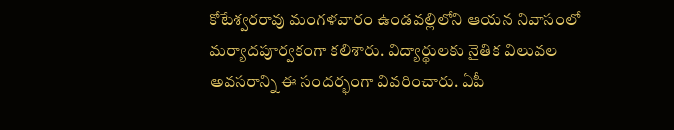కోటేశ్వరరావు మంగళవారం ఉండవల్లిలోని ఆయన నివాసంలో మర్యాదపూర్వకంగా కలిశారు. విద్యార్థులకు నైతిక విలువల అవసరాన్ని ఈ సందర్భంగా వివరించారు. ఏపీ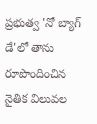ప్రభుత్వ 'నో బ్యాగ్ డే'లో తాను రూపొందించిన నైతిక విలువల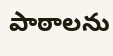పాఠాలను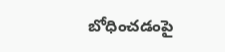బోధించడంపై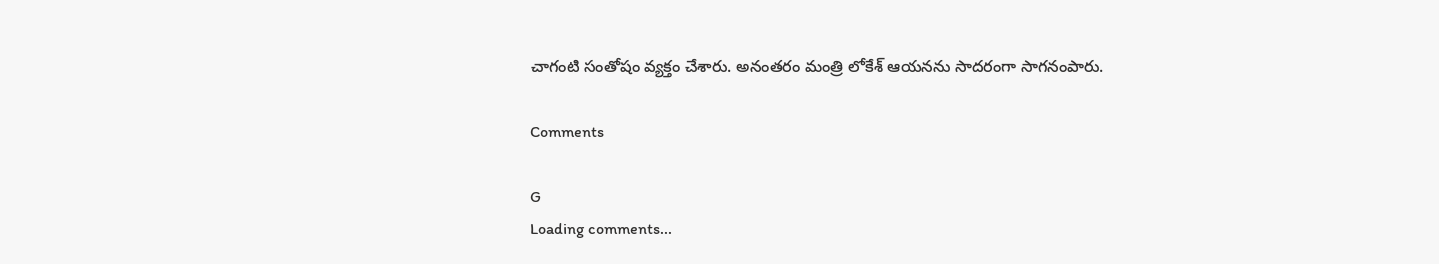చాగంటి సంతోషం వ్యక్తం చేశారు. అనంతరం మంత్రి లోకేశ్ ఆయనను సాదరంగా సాగనంపారు.

Comments

G
Loading comments...